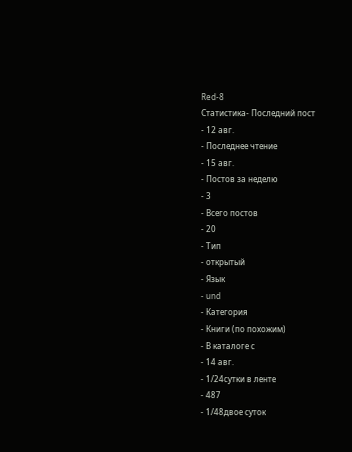Red-8
Статистика- Последний пост
- 12 авг.
- Последнее чтение
- 15 авг.
- Постов за неделю
- 3
- Всего постов
- 20
- Тип
- открытый
- Язык
- und
- Категория
- Книги (по похожим)
- В каталоге с
- 14 авг.
- 1/24сутки в ленте
- 487
- 1/48двое суток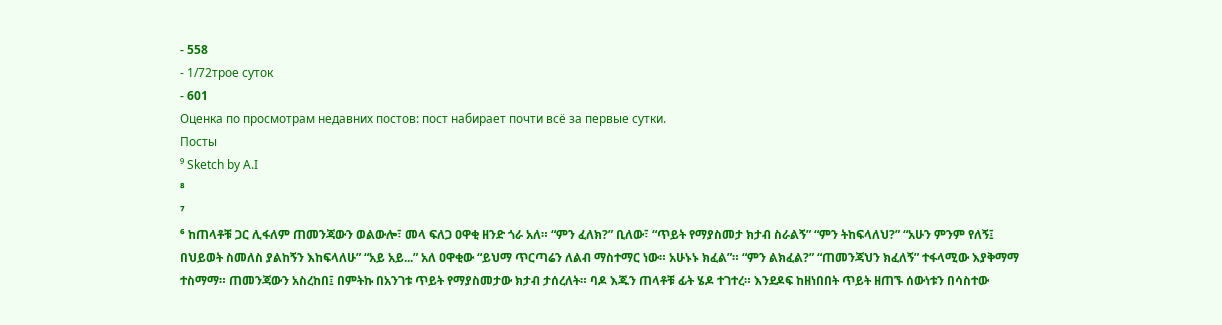- 558
- 1/72трое суток
- 601
Оценка по просмотрам недавних постов: пост набирает почти всё за первые сутки.
Посты
⁹ Sketch by A.I
⁸
⁷
⁶ ከጠላቶቹ ጋር ሊፋለም ጠመንጃውን ወልውሎ፣ መላ ፍለጋ ዐዋቂ ዘንድ ጎራ አለ። “ምን ፈለክ?” ቢለው፣ “ጥይት የማያስመታ ክታብ ስራልኝ” “ምን ትከፍላለህ?” “አሁን ምንም የለኝ፤ በህይወት ስመለስ ያልከኝን እከፍላለሁ” “አይ አይ...” አለ ዐዋቂው “ይህማ ጥርጣሬን ለልብ ማስተማር ነው። አሁኑኑ ክፈል”። “ምን ልክፈል?” “ጠመንጃህን ክፈለኝ” ተፋላሚው እያቅማማ ተስማማ። ጠመንጃውን አስረከበ፤ በምትኩ በአንገቱ ጥይት የማያስመታው ክታብ ታሰረለት። ባዶ እጁን ጠላቶቹ ፊት ሄዶ ተገተረ። እንደዶፍ ከዘነበበት ጥይት ዘጠኙ ሰውነቱን በሳስተው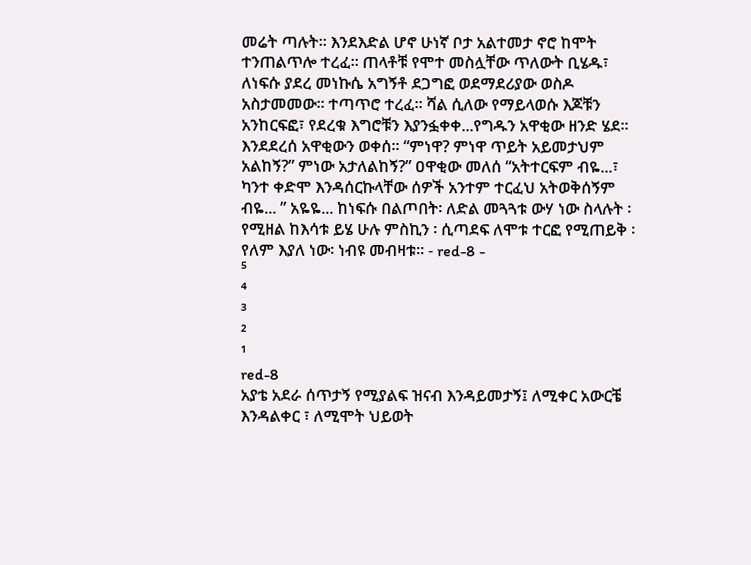መሬት ጣሉት። እንደእድል ሆኖ ሁነኛ ቦታ አልተመታ ኖሮ ከሞት ተንጠልጥሎ ተረፈ። ጠላቶቹ የሞተ መስሏቸው ጥለውት ቢሄዱ፣ ለነፍሱ ያደረ መነኩሴ አግኝቶ ደጋግፎ ወደማደሪያው ወስዶ አስታመመው። ተጣጥሮ ተረፈ። ሻል ሲለው የማይላወሱ እጆቹን አንከርፍፎ፣ የደረቁ እግሮቹን እያንፏቀቀ...የግዱን አዋቂው ዘንድ ሄደ። እንደደረሰ አዋቂውን ወቀሰ። “ምነዋ? ምነዋ ጥይት አይመታህም አልከኝ?” ምነው አታለልከኝ?” ዐዋቂው መለሰ “አትተርፍም ብዬ...፣ ካንተ ቀድሞ እንዳሰርኩላቸው ሰዎች አንተም ተርፈህ አትወቅሰኝም ብዬ... ” አዬዬ... ከነፍሱ በልጦበት፡ ለድል መጓጓቱ ውሃ ነው ስላሉት ፡ የሚዘል ከእሳቱ ይሄ ሁሉ ምስኪን ፡ ሲጣደፍ ለሞቱ ተርፎ የሚጠይቅ ፡ የለም እያለ ነው፡ ነብዩ መብዛቱ። - red-8 -
⁵
⁴
³
²
¹
red-8
አያቴ አደራ ሰጥታኝ የሚያልፍ ዝናብ እንዳይመታኝ፤ ለሚቀር አውርቼ እንዳልቀር ፣ ለሚሞት ህይወት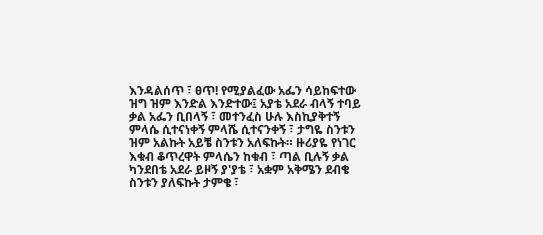እንዳልሰጥ ፣ ፀጥ! የሚያልፈው አፌን ሳይከፍተው ዝግ ዝም እንድል እንድተው፤ አያቴ አደራ ብላኝ ተባይ ቃል አፌን ቢበላኝ ፣ መተንፈስ ሁሉ እስኪያቅተኝ ምላሴ ሲተናነቀኝ ምላሼ ሲተናንቀኝ ፣ ታግዬ ስንቱን ዝም አልኩት አይቼ ስንቱን አለፍኩት። ዙሪያዬ የነገር እቁብ ቆጥረዋት ምላሴን ከቁብ ፣ ጣል ቢሉኝ ቃል ካንደበቴ አደራ ይዞኝ ያ'ያቴ ፣ አቋም አቅሜን ደብቄ ስንቱን ያለፍኩት ታምቄ ፣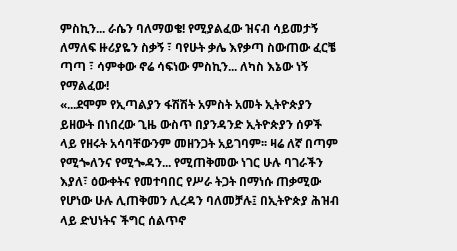ምስኪን... ራሴን ባለማወቄ! የሚያልፈው ዝናብ ሳይመታኝ ለማለፍ ዙሪያዬን ስቃኝ ፣ ባየሁት ቃሌ እየቃጣ ስውጠው ፈርቼ ጣጣ ፣ ሳምቀው ኖሬ ሳፍነው ምስኪን... ለካስ እኔው ነኝ የማልፈው!
«...ደሞም የኢጣልያን ፋሽሽት አምስት አመት ኢትዮጵያን ይዘውት በነበረው ጊዜ ውስጥ በያንዳንድ ኢትዮጵያን ሰዎች ላይ የዘሩት አሳባቸውንም መዘንጋት አይገባም፡፡ ዛሬ ለኛ በጣም የሚጐለንና የሚጐዳን... የሚጠቅመው ነገር ሁሉ ባገራችን እያለ፣ ዕውቀትና የመተባበር የሥራ ትጋት በማነሱ ጠቃሚው የሆነው ሁሉ ሊጠቅመን ሊረዳን ባለመቻሉ፤ በኢትዮጵያ ሕዝብ ላይ ድህነትና ችግር ሰልጥኖ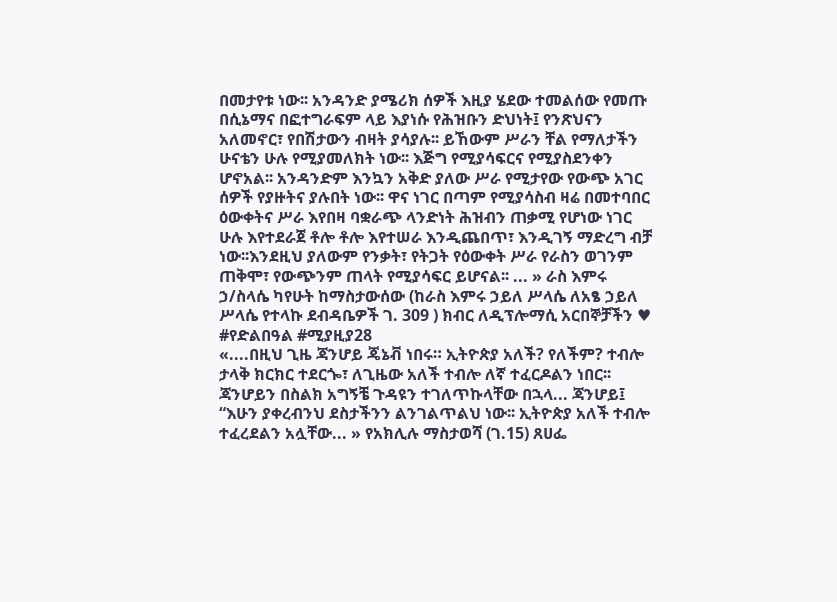በመታየቱ ነው፡፡ አንዳንድ ያሜሪክ ሰዎች እዚያ ሄደው ተመልሰው የመጡ በሲኔማና በፎተግራፍም ላይ እያነሱ የሕዝቡን ድህነት፤ የንጽህናን አለመኖር፣ የበሽታውን ብዛት ያሳያሉ፡፡ ይኸውም ሥራን ቸል የማለታችን ሁናቴን ሁሉ የሚያመለክት ነው፡፡ እጅግ የሚያሳፍርና የሚያስደንቀን ሆኖአል፡፡ አንዳንድም እንኳን አቅድ ያለው ሥራ የሚታየው የውጭ አገር ሰዎች የያዙትና ያሉበት ነው፡፡ ዋና ነገር በጣም የሚያሳስብ ዛሬ በመተባበር ዕውቀትና ሥራ እየበዛ ባቋራጭ ላንድነት ሕዝብን ጠቃሚ የሆነው ነገር ሁሉ እየተደራጀ ቶሎ ቶሎ እየተሠራ እንዲጨበጥ፣ እንዲገኝ ማድረግ ብቻ ነው፡፡እንደዚህ ያለውም የንቃት፣ የትጋት የዕውቀት ሥራ የራስን ወገንም ጠቅሞ፣ የውጭንም ጠላት የሚያሳፍር ይሆናል፡፡ ... » ራስ እምሩ ኃ/ስላሴ ካየሁት ከማስታውሰው (ከራስ እምሩ ኃይለ ሥላሴ ለአፄ ኃይለ ሥላሴ የተላኩ ደብዳቤዎች ገ. 309 ) ክብር ለዲፕሎማሲ አርበኞቻችን ♥ #የድልበዓል #ሚያዚያ28
«....በዚህ ጊዜ ጃንሆይ ጄኔቭ ነበሩ። ኢትዮጵያ አለች? የለችም? ተብሎ ታላቅ ክርክር ተደርጐ፣ ለጊዜው አለች ተብሎ ለኛ ተፈርዶልን ነበር፡፡ ጃንሆይን በስልክ አግኝቼ ጉዳዩን ተገለጥኩላቸው በኋላ... ጃንሆይ፤ “እሁን ያቀረብንህ ደስታችንን ልንገልጥልህ ነው፡፡ ኢትዮጵያ አለች ተብሎ ተፈረደልን አሏቸው... » የአክሊሉ ማስታወሻ (ገ.15) ጸሀፌ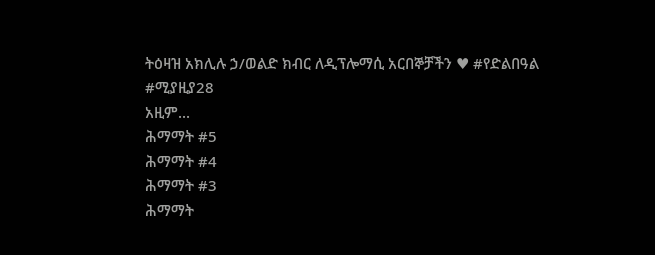ትዕዛዝ አክሊሉ ኃ/ወልድ ክብር ለዲፕሎማሲ አርበኞቻችን ♥ #የድልበዓል #ሚያዚያ28
አዚም...
ሕማማት #5
ሕማማት #4
ሕማማት #3
ሕማማት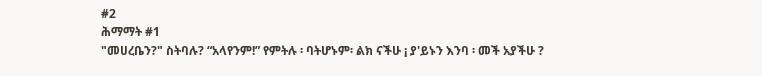#2
ሕማማት #1
"መሀረቤን?" ስትባሉ? “አላየንም!” የምትሉ ፡ ባትሆኑም፡ ልክ ናችሁ ¡ ያ'ይኑን እንባ ፡ መች አያችሁ ?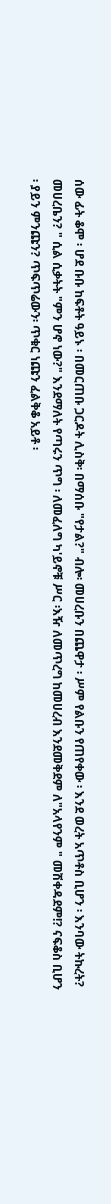ሰው ፊት ቆሞ ፡ ሆደ ቡቡ ከፍቶት ዓይኑ ፡ በመርጠቡ ጋርዶት ሊስቅ፡ በማሰቡ "የታል?" ብሎ፡ መሀረቡን በጨዋታ ፡ ሥም የልቡን የጠየቀው ፡ እንደ ወረት አጥቶስ ቢሆን ፡ እንባው ትኩረት? መሀረቤን? " ሲል ሲቃትት "ምን ሆኖ ነው?" እንደማለት የጣሩን ጥግ ፡ ለመፈለግ ካ'ይኖቹ ሥር ፡እዥ ለመጥረግ ከመሀረብ እንደመቅደም ለ"አላየንም " መሽቀዳደም!? ናፍቆስ ቢሆን ፡ ያይን ምንጩን? ጥፍጥሬውን፡ ጥቁር ነጩን ፈልቅቆ አይቶ ፡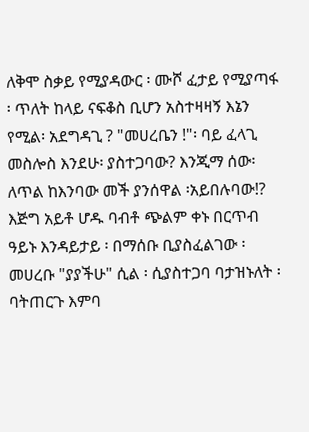ለቅሞ ስቃይ የሚያዳውር ፡ ሙሾ ፈታይ የሚያጣፋ ፡ ጥለት ከላይ ናፍቆስ ቢሆን አስተዛዛኝ እኔን የሚል፡ አደግዳጊ ? "መሀረቤን !"፡ ባይ ፈላጊ መስሎስ እንደሁ፡ ያስተጋባው? እንጂማ ሰው፡ ለጥል ከእንባው መች ያንሰዋል ፡አይበሉባው!? እጅግ አይቶ ሆዱ ባብቶ ጭልም ቀኑ በርጥብ ዓይኑ እንዳይታይ ፡ በማሰቡ ቢያስፈልገው ፡መሀረቡ "ያያችሁ" ሲል ፡ ሲያስተጋባ ባታዝኑለት ፡ባትጠርጉ እምባ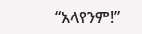“አላየንም!”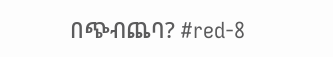በጭብጨባ? #red-8